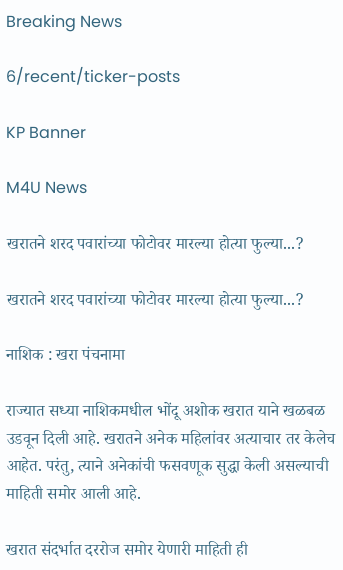Breaking News

6/recent/ticker-posts

KP Banner

M4U News

खरातने शरद पवारांच्या फोटोवर मारल्या होत्या फुल्या...?

खरातने शरद पवारांच्या फोटोवर मारल्या होत्या फुल्या...?

नाशिक : खरा पंचनामा

राज्यात सध्या नाशिकमधील भोंदू अशोक खरात याने खळबळ उडवून दिली आहे. खरातने अनेक महिलांवर अत्याचार तर केलेच आहेत. परंतु, त्याने अनेकांची फसवणूक सुद्धा केली असल्याची माहिती समोर आली आहे.

खरात संदर्भात दररोज समोर येणारी माहिती ही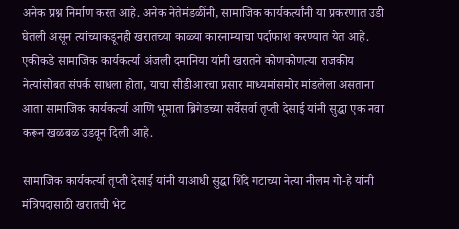अनेक प्रश्न निर्माण करत आहे. अनेक नेतेमंडळींनी, सामाजिक कार्यकर्त्यांनी या प्रकरणात उडी घेतली असून त्यांच्याकडूनही खरातच्या काळ्या कारनाम्याचा पर्दाफाश करण्यात येत आहे. एकीकडे सामाजिक कार्यकर्त्या अंजली दमानिया यांनी खरातने कोणकोणत्या राजकीय नेत्यांसोबत संपर्क साधला होता, याचा सीडीआरचा प्रसार माध्यमांसमोर मांडलेला असताना आता सामाजिक कार्यकर्त्या आणि भूमाता ब्रिगेडच्या सर्वेसर्वा तृप्ती देसाई यांनी सुद्धा एक नवा करून खळबळ उडवून दिली आहे.

सामाजिक कार्यकर्त्या तृप्ती देसाई यांनी याआधी सुद्धा शिंदे गटाच्या नेत्या नीलम गो-हे यांनी मंत्रिपदासाठी खरातची भेट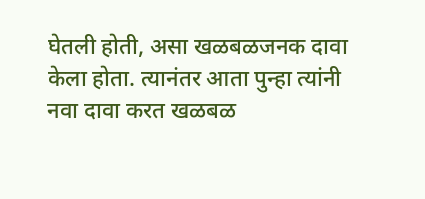घेतली होती, असा खळबळजनक दावा केला होता. त्यानंतर आता पुन्हा त्यांनी नवा दावा करत खळबळ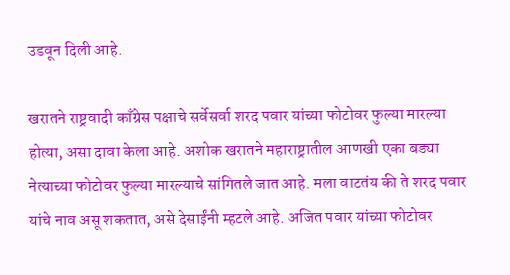उडवून दिली आहे.

खरातने राष्ट्रवादी काँग्रेस पक्षाचे सर्वेसर्वा शरद पवार यांच्या फोटोवर फुल्या मारल्या होत्या, असा दावा केला आहे. अशोक खरातने महाराष्ट्रातील आणखी एका बड्या नेत्याच्या फोटोवर फुल्या मारल्याचे सांगितले जात आहे. मला वाटतंय की ते शरद पवार यांचे नाव असू शकतात, असे देसाईंनी म्हटले आहे. अजित पवार यांच्या फोटोवर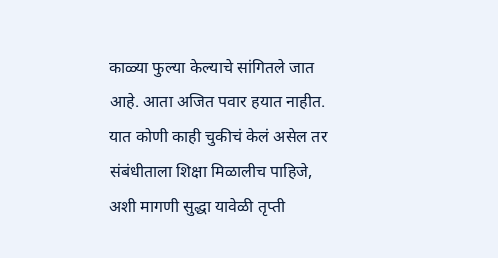काळ्या फुल्या केल्याचे सांगितले जात आहे. आता अजित पवार हयात नाहीत. यात कोणी काही चुकीचं केलं असेल तर संबंधीताला शिक्षा मिळालीच पाहिजे, अशी मागणी सुद्धा यावेळी तृप्ती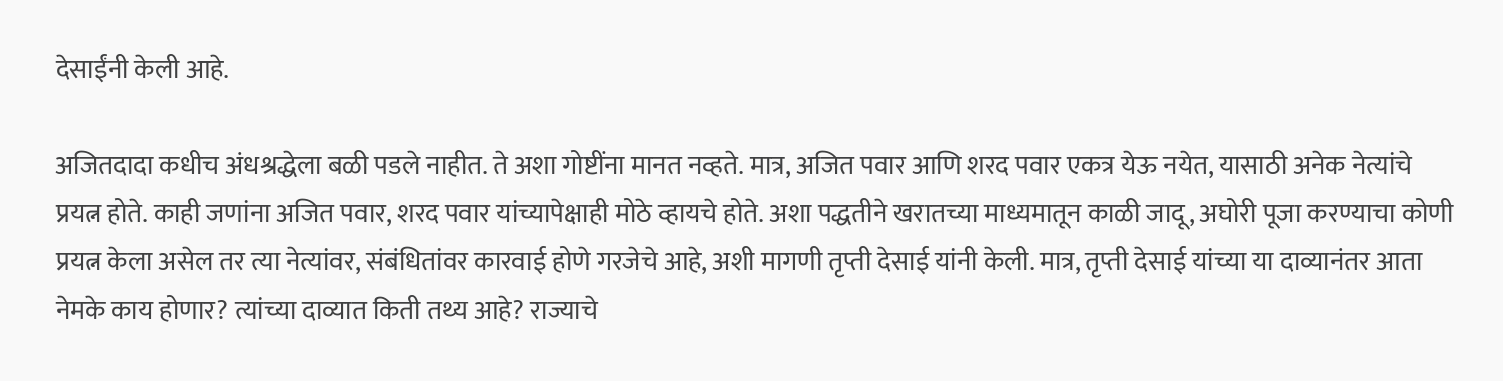देसाईंनी केली आहे.

अजितदादा कधीच अंधश्रद्धेला बळी पडले नाहीत. ते अशा गोष्टींना मानत नव्हते. मात्र, अजित पवार आणि शरद पवार एकत्र येऊ नयेत, यासाठी अनेक नेत्यांचे प्रयत्न होते. काही जणांना अजित पवार, शरद पवार यांच्यापेक्षाही मोठे व्हायचे होते. अशा पद्धतीने खरातच्या माध्यमातून काळी जादू, अघोरी पूजा करण्याचा कोणी प्रयत्न केला असेल तर त्या नेत्यांवर, संबंधितांवर कारवाई होणे गरजेचे आहे, अशी मागणी तृप्ती देसाई यांनी केली. मात्र, तृप्ती देसाई यांच्या या दाव्यानंतर आता नेमके काय होणार? त्यांच्या दाव्यात किती तथ्य आहे? राज्याचे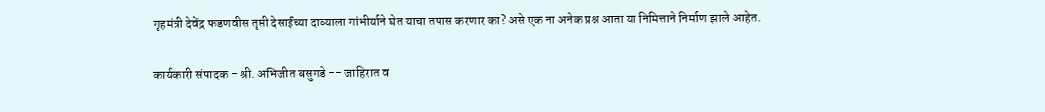गृहमंत्री देवेंद्र फडणवीस तृप्ती देसाईंच्या दाव्याला गांभीर्याने घेत याचा तपास करणार का? असे एक ना अनेक प्रश्न आता या निमित्ताने निर्माण झाले आहेत.

कार्यकारी संपादक - श्री. अभिजीत बसुगडे -- जाहिरात व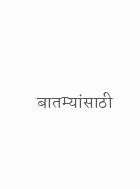बातम्यांसाठी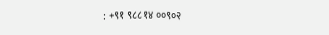: +९१ ९८८१४ ००९०२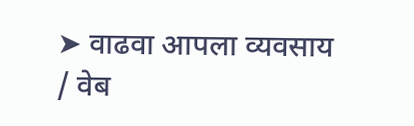➤ वाढवा आपला व्यवसाय / वेब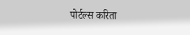पोर्टल्स करिता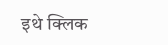इथे क्लिक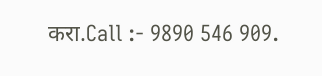करा.Call :- 9890 546 909.